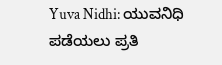Yuva Nidhi: ಯುವನಿಧಿ ಪಡೆಯಲು ಪ್ರತಿ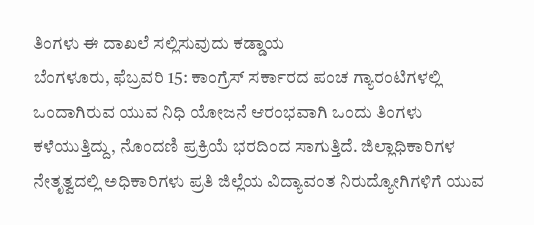ತಿಂಗಳು ಈ ದಾಖಲೆ ಸಲ್ಲಿಸುವುದು ಕಡ್ಡಾಯ
ಬೆಂಗಳೂರು, ಫೆಬ್ರವರಿ 15: ಕಾಂಗ್ರೆಸ್ ಸರ್ಕಾರದ ಪಂಚ ಗ್ಯಾರಂಟಿಗಳಲ್ಲಿ ಒಂದಾಗಿರುವ ಯುವ ನಿಧಿ ಯೋಜನೆ ಆರಂಭವಾಗಿ ಒಂದು ತಿಂಗಳು ಕಳೆಯುತ್ತಿದ್ದು, ನೊಂದಣಿ ಪ್ರಕ್ರಿಯೆ ಭರದಿಂದ ಸಾಗುತ್ತಿದೆ. ಜಿಲ್ಲಾಧಿಕಾರಿಗಳ ನೇತೃತ್ವದಲ್ಲಿ ಅಧಿಕಾರಿಗಳು ಪ್ರತಿ ಜಿಲ್ಲೆಯ ವಿದ್ಯಾವಂತ ನಿರುದ್ಯೋಗಿಗಳಿಗೆ ಯುವ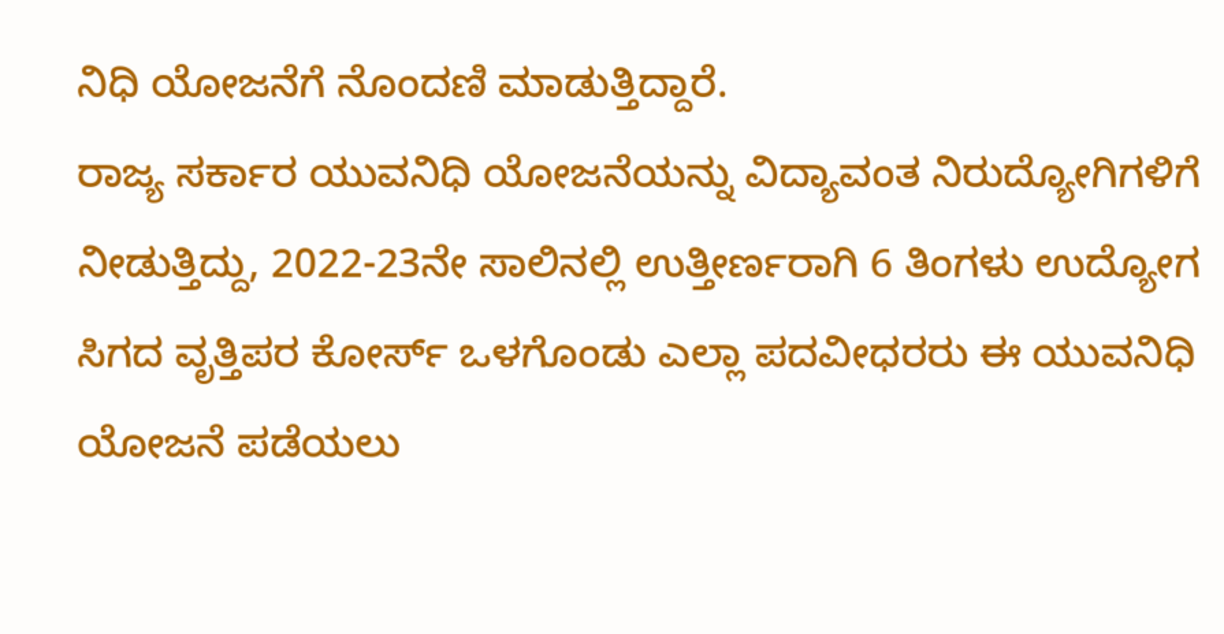ನಿಧಿ ಯೋಜನೆಗೆ ನೊಂದಣಿ ಮಾಡುತ್ತಿದ್ದಾರೆ.
ರಾಜ್ಯ ಸರ್ಕಾರ ಯುವನಿಧಿ ಯೋಜನೆಯನ್ನು ವಿದ್ಯಾವಂತ ನಿರುದ್ಯೋಗಿಗಳಿಗೆ ನೀಡುತ್ತಿದ್ದು, 2022-23ನೇ ಸಾಲಿನಲ್ಲಿ ಉತ್ತೀರ್ಣರಾಗಿ 6 ತಿಂಗಳು ಉದ್ಯೋಗ ಸಿಗದ ವೃತ್ತಿಪರ ಕೋರ್ಸ್ ಒಳಗೊಂಡು ಎಲ್ಲಾ ಪದವೀಧರರು ಈ ಯುವನಿಧಿ ಯೋಜನೆ ಪಡೆಯಲು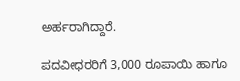ಅರ್ಹರಾಗಿದ್ದಾರೆ.

ಪದವೀಧರರಿಗೆ 3,000 ರೂಪಾಯಿ ಹಾಗೂ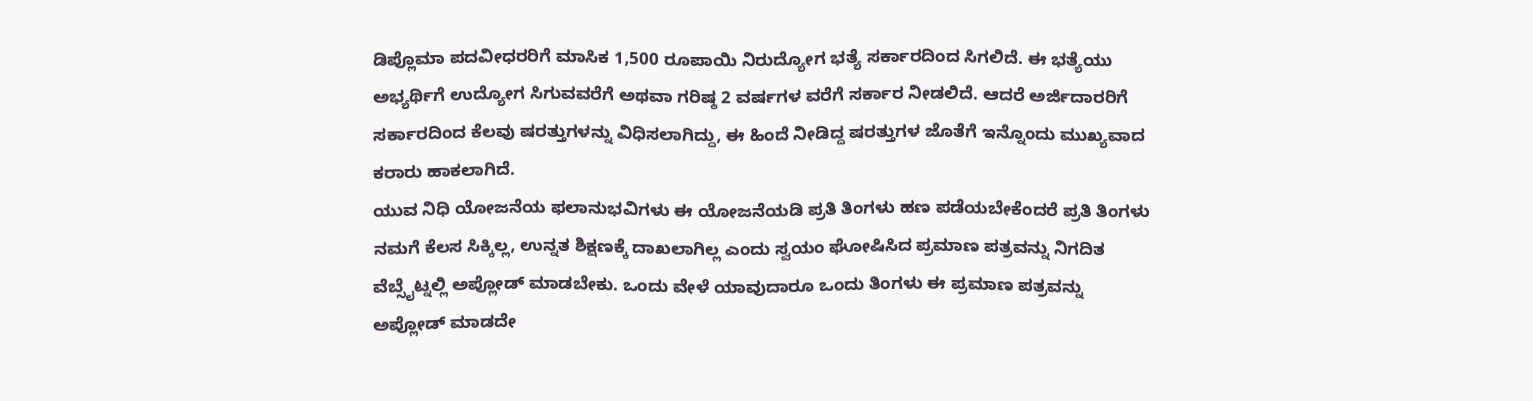ಡಿಪ್ಲೊಮಾ ಪದವೀಧರರಿಗೆ ಮಾಸಿಕ 1,500 ರೂಪಾಯಿ ನಿರುದ್ಯೋಗ ಭತ್ಯೆ ಸರ್ಕಾರದಿಂದ ಸಿಗಲಿದೆ. ಈ ಭತ್ಯೆಯು ಅಭ್ಯರ್ಥಿಗೆ ಉದ್ಯೋಗ ಸಿಗುವವರೆಗೆ ಅಥವಾ ಗರಿಷ್ಠ 2 ವರ್ಷಗಳ ವರೆಗೆ ಸರ್ಕಾರ ನೀಡಲಿದೆ. ಆದರೆ ಅರ್ಜಿದಾರರಿಗೆ ಸರ್ಕಾರದಿಂದ ಕೆಲವು ಷರತ್ತುಗಳನ್ನು ವಿಧಿಸಲಾಗಿದ್ದು, ಈ ಹಿಂದೆ ನೀಡಿದ್ದ ಷರತ್ತುಗಳ ಜೊತೆಗೆ ಇನ್ನೊಂದು ಮುಖ್ಯವಾದ ಕರಾರು ಹಾಕಲಾಗಿದೆ.
ಯುವ ನಿಧಿ ಯೋಜನೆಯ ಫಲಾನುಭವಿಗಳು ಈ ಯೋಜನೆಯಡಿ ಪ್ರತಿ ತಿಂಗಳು ಹಣ ಪಡೆಯಬೇಕೆಂದರೆ ಪ್ರತಿ ತಿಂಗಳು ನಮಗೆ ಕೆಲಸ ಸಿಕ್ಕಿಲ್ಲ, ಉನ್ನತ ಶಿಕ್ಷಣಕ್ಕೆ ದಾಖಲಾಗಿಲ್ಲ ಎಂದು ಸ್ವಯಂ ಘೋಷಿಸಿದ ಪ್ರಮಾಣ ಪತ್ರವನ್ನು ನಿಗದಿತ ವೆಬ್ಸೈಟ್ನಲ್ಲಿ ಅಪ್ಲೋಡ್ ಮಾಡಬೇಕು. ಒಂದು ವೇಳೆ ಯಾವುದಾರೂ ಒಂದು ತಿಂಗಳು ಈ ಪ್ರಮಾಣ ಪತ್ರವನ್ನು ಅಪ್ಲೋಡ್ ಮಾಡದೇ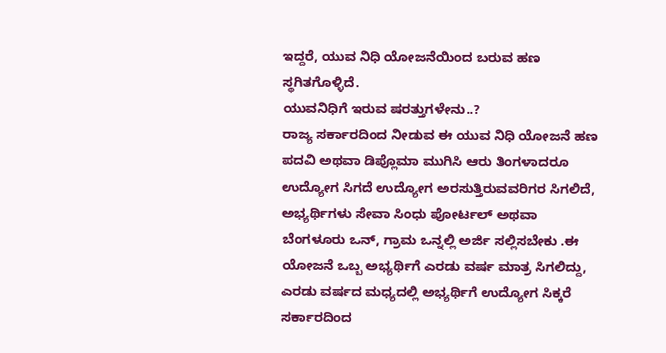ಇದ್ದರೆ, ಯುವ ನಿಧಿ ಯೋಜನೆಯಿಂದ ಬರುವ ಹಣ ಸ್ಥಗಿತಗೊಳ್ಳಿದೆ.
ಯುವನಿಧಿಗೆ ಇರುವ ಷರತ್ತುಗಳೇನು..?
ರಾಜ್ಯ ಸರ್ಕಾರದಿಂದ ನೀಡುವ ಈ ಯುವ ನಿಧಿ ಯೋಜನೆ ಹಣ ಪದವಿ ಅಥವಾ ಡಿಪ್ಲೊಮಾ ಮುಗಿಸಿ ಆರು ತಿಂಗಳಾದರೂ ಉದ್ಯೋಗ ಸಿಗದೆ ಉದ್ಯೋಗ ಅರಸುತ್ತಿರುವವರಿಗರ ಸಿಗಲಿದೆ, ಅಭ್ಯರ್ಥಿಗಳು ಸೇವಾ ಸಿಂಧು ಪೋರ್ಟಲ್ ಅಥವಾ ಬೆಂಗಳೂರು ಒನ್, ಗ್ರಾಮ ಒನ್ನಲ್ಲಿ ಅರ್ಜಿ ಸಲ್ಲಿಸಬೇಕು .ಈ ಯೋಜನೆ ಒಬ್ಬ ಅಭ್ಯರ್ಥಿಗೆ ಎರಡು ವರ್ಷ ಮಾತ್ರ ಸಿಗಲಿದ್ದು, ಎರಡು ವರ್ಷದ ಮಧ್ಯದಲ್ಲಿ ಅಭ್ಯರ್ಥಿಗೆ ಉದ್ಯೋಗ ಸಿಕ್ಕರೆ ಸರ್ಕಾರದಿಂದ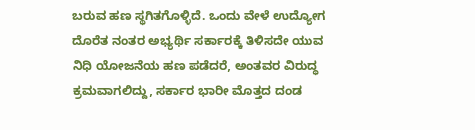ಬರುವ ಹಣ ಸ್ಥಗಿತಗೊಳ್ಳಿದೆ. ಒಂದು ವೇಳೆ ಉದ್ಯೋಗ ದೊರೆತ ನಂತರ ಅಭ್ಯರ್ಥಿ ಸರ್ಕಾರಕ್ಕೆ ತಿಳಿಸದೇ ಯುವ ನಿಧಿ ಯೋಜನೆಯ ಹಣ ಪಡೆದರೆ, ಅಂತವರ ವಿರುದ್ಧ ಕ್ರಮವಾಗಲಿದ್ದು, ಸರ್ಕಾರ ಭಾರೀ ಮೊತ್ತದ ದಂಡ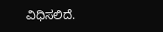ವಿಧಿಸಲಿದೆ.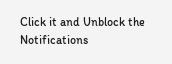Click it and Unblock the Notifications